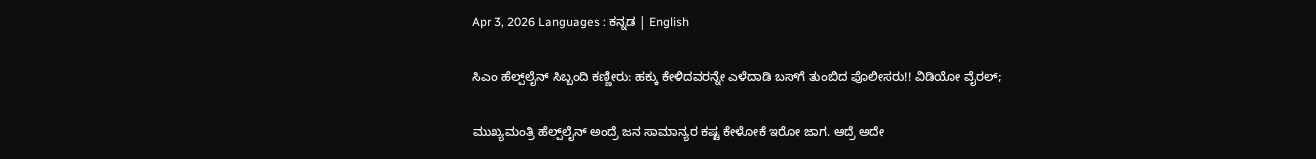Apr 3, 2026 Languages : ಕನ್ನಡ | English

ಸಿಎಂ ಹೆಲ್ಪ್‌ಲೈನ್ ಸಿಬ್ಬಂದಿ ಕಣ್ಣೀರು: ಹಕ್ಕು ಕೇಳಿದವರನ್ನೇ ಎಳೆದಾಡಿ ಬಸ್‌ಗೆ ತುಂಬಿದ ಪೊಲೀಸರು!! ವಿಡಿಯೋ ವೈರಲ್;

ಮುಖ್ಯಮಂತ್ರಿ ಹೆಲ್ಪ್‌ಲೈನ್ ಅಂದ್ರೆ ಜನ ಸಾಮಾನ್ಯರ ಕಷ್ಟ ಕೇಳೋಕೆ ಇರೋ ಜಾಗ. ಆದ್ರೆ ಅದೇ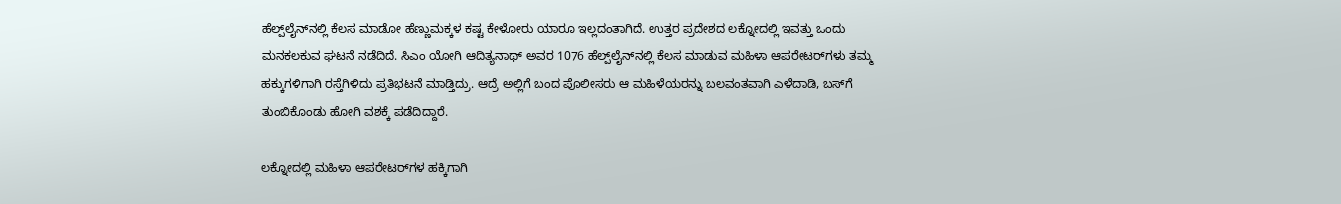ಹೆಲ್ಪ್‌ಲೈನ್‌ನಲ್ಲಿ ಕೆಲಸ ಮಾಡೋ ಹೆಣ್ಣುಮಕ್ಕಳ ಕಷ್ಟ ಕೇಳೋರು ಯಾರೂ ಇಲ್ಲದಂತಾಗಿದೆ. ಉತ್ತರ ಪ್ರದೇಶದ ಲಕ್ನೋದಲ್ಲಿ ಇವತ್ತು ಒಂದು ಮನಕಲಕುವ ಘಟನೆ ನಡೆದಿದೆ. ಸಿಎಂ ಯೋಗಿ ಆದಿತ್ಯನಾಥ್ ಅವರ 1076 ಹೆಲ್ಪ್‌ಲೈನ್‌ನಲ್ಲಿ ಕೆಲಸ ಮಾಡುವ ಮಹಿಳಾ ಆಪರೇಟರ್‌ಗಳು ತಮ್ಮ ಹಕ್ಕುಗಳಿಗಾಗಿ ರಸ್ತೆಗಿಳಿದು ಪ್ರತಿಭಟನೆ ಮಾಡ್ತಿದ್ರು. ಆದ್ರೆ ಅಲ್ಲಿಗೆ ಬಂದ ಪೊಲೀಸರು ಆ ಮಹಿಳೆಯರನ್ನು ಬಲವಂತವಾಗಿ ಎಳೆದಾಡಿ, ಬಸ್‌ಗೆ ತುಂಬಿಕೊಂಡು ಹೋಗಿ ವಶಕ್ಕೆ ಪಡೆದಿದ್ದಾರೆ.

ಲಕ್ನೋದಲ್ಲಿ ಮಹಿಳಾ ಆಪರೇಟರ್‌ಗಳ ಹಕ್ಕಿಗಾಗಿ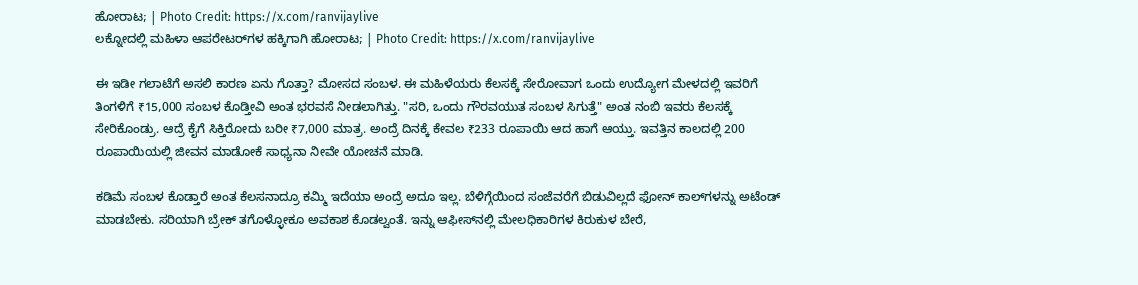ಹೋರಾಟ; | Photo Credit: https://x.com/ranvijaylive
ಲಕ್ನೋದಲ್ಲಿ ಮಹಿಳಾ ಆಪರೇಟರ್‌ಗಳ ಹಕ್ಕಿಗಾಗಿ ಹೋರಾಟ; | Photo Credit: https://x.com/ranvijaylive

ಈ ಇಡೀ ಗಲಾಟೆಗೆ ಅಸಲಿ ಕಾರಣ ಏನು ಗೊತ್ತಾ? ಮೋಸದ ಸಂಬಳ. ಈ ಮಹಿಳೆಯರು ಕೆಲಸಕ್ಕೆ ಸೇರೋವಾಗ ಒಂದು ಉದ್ಯೋಗ ಮೇಳದಲ್ಲಿ ಇವರಿಗೆ ತಿಂಗಳಿಗೆ ₹15,000 ಸಂಬಳ ಕೊಡ್ತೀವಿ ಅಂತ ಭರವಸೆ ನೀಡಲಾಗಿತ್ತು. "ಸರಿ, ಒಂದು ಗೌರವಯುತ ಸಂಬಳ ಸಿಗುತ್ತೆ" ಅಂತ ನಂಬಿ ಇವರು ಕೆಲಸಕ್ಕೆ ಸೇರಿಕೊಂಡ್ರು. ಆದ್ರೆ ಕೈಗೆ ಸಿಕ್ತಿರೋದು ಬರೀ ₹7,000 ಮಾತ್ರ. ಅಂದ್ರೆ ದಿನಕ್ಕೆ ಕೇವಲ ₹233 ರೂಪಾಯಿ ಆದ ಹಾಗೆ ಆಯ್ತು. ಇವತ್ತಿನ ಕಾಲದಲ್ಲಿ 200 ರೂಪಾಯಿಯಲ್ಲಿ ಜೀವನ ಮಾಡೋಕೆ ಸಾಧ್ಯನಾ ನೀವೇ ಯೋಚನೆ ಮಾಡಿ.

ಕಡಿಮೆ ಸಂಬಳ ಕೊಡ್ತಾರೆ ಅಂತ ಕೆಲಸನಾದ್ರೂ ಕಮ್ಮಿ ಇದೆಯಾ ಅಂದ್ರೆ ಅದೂ ಇಲ್ಲ. ಬೆಳಿಗ್ಗೆಯಿಂದ ಸಂಜೆವರೆಗೆ ಬಿಡುವಿಲ್ಲದೆ ಫೋನ್ ಕಾಲ್‌ಗಳನ್ನು ಅಟೆಂಡ್ ಮಾಡಬೇಕು. ಸರಿಯಾಗಿ ಬ್ರೇಕ್ ತಗೊಳ್ಳೋಕೂ ಅವಕಾಶ ಕೊಡಲ್ವಂತೆ. ಇನ್ನು ಆಫೀಸ್‌ನಲ್ಲಿ ಮೇಲಧಿಕಾರಿಗಳ ಕಿರುಕುಳ ಬೇರೆ,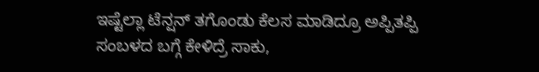ಇಷ್ಟೆಲ್ಲಾ ಟೆನ್ಷನ್ ತಗೊಂಡು ಕೆಲಸ ಮಾಡಿದ್ರೂ ಅಪ್ಪಿತಪ್ಪಿ ಸಂಬಳದ ಬಗ್ಗೆ ಕೇಳಿದ್ರೆ ಸಾಕು,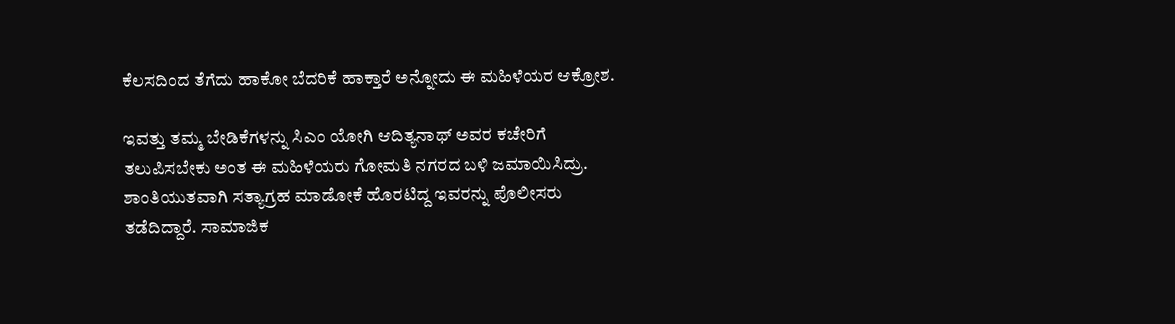ಕೆಲಸದಿಂದ ತೆಗೆದು ಹಾಕೋ ಬೆದರಿಕೆ ಹಾಕ್ತಾರೆ ಅನ್ನೋದು ಈ ಮಹಿಳೆಯರ ಆಕ್ರೋಶ.

ಇವತ್ತು ತಮ್ಮ ಬೇಡಿಕೆಗಳನ್ನು ಸಿಎಂ ಯೋಗಿ ಆದಿತ್ಯನಾಥ್ ಅವರ ಕಚೇರಿಗೆ ತಲುಪಿಸಬೇಕು ಅಂತ ಈ ಮಹಿಳೆಯರು ಗೋಮತಿ ನಗರದ ಬಳಿ ಜಮಾಯಿಸಿದ್ರು. ಶಾಂತಿಯುತವಾಗಿ ಸತ್ಯಾಗ್ರಹ ಮಾಡೋಕೆ ಹೊರಟಿದ್ದ ಇವರನ್ನು ಪೊಲೀಸರು ತಡೆದಿದ್ದಾರೆ. ಸಾಮಾಜಿಕ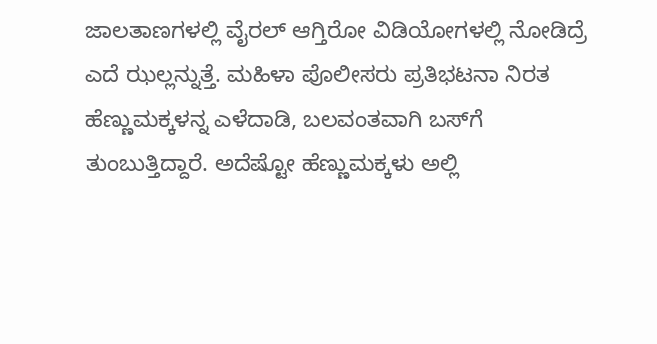ಜಾಲತಾಣಗಳಲ್ಲಿ ವೈರಲ್ ಆಗ್ತಿರೋ ವಿಡಿಯೋಗಳಲ್ಲಿ ನೋಡಿದ್ರೆ ಎದೆ ಝಲ್ಲನ್ನುತ್ತೆ. ಮಹಿಳಾ ಪೊಲೀಸರು ಪ್ರತಿಭಟನಾ ನಿರತ ಹೆಣ್ಣುಮಕ್ಕಳನ್ನ ಎಳೆದಾಡಿ, ಬಲವಂತವಾಗಿ ಬಸ್‌ಗೆ ತುಂಬುತ್ತಿದ್ದಾರೆ. ಅದೆಷ್ಟೋ ಹೆಣ್ಣುಮಕ್ಕಳು ಅಲ್ಲಿ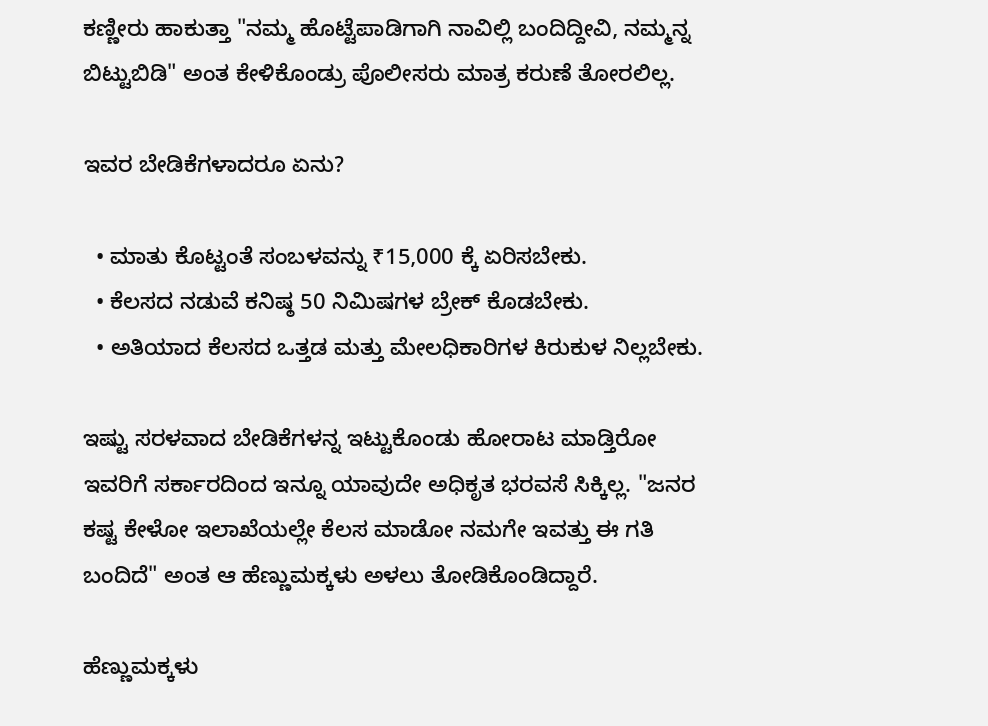ಕಣ್ಣೀರು ಹಾಕುತ್ತಾ "ನಮ್ಮ ಹೊಟ್ಟೆಪಾಡಿಗಾಗಿ ನಾವಿಲ್ಲಿ ಬಂದಿದ್ದೀವಿ, ನಮ್ಮನ್ನ ಬಿಟ್ಟುಬಿಡಿ" ಅಂತ ಕೇಳಿಕೊಂಡ್ರು ಪೊಲೀಸರು ಮಾತ್ರ ಕರುಣೆ ತೋರಲಿಲ್ಲ.

ಇವರ ಬೇಡಿಕೆಗಳಾದರೂ ಏನು?

  • ಮಾತು ಕೊಟ್ಟಂತೆ ಸಂಬಳವನ್ನು ₹15,000 ಕ್ಕೆ ಏರಿಸಬೇಕು.
  • ಕೆಲಸದ ನಡುವೆ ಕನಿಷ್ಠ 50 ನಿಮಿಷಗಳ ಬ್ರೇಕ್ ಕೊಡಬೇಕು.
  • ಅತಿಯಾದ ಕೆಲಸದ ಒತ್ತಡ ಮತ್ತು ಮೇಲಧಿಕಾರಿಗಳ ಕಿರುಕುಳ ನಿಲ್ಲಬೇಕು.

ಇಷ್ಟು ಸರಳವಾದ ಬೇಡಿಕೆಗಳನ್ನ ಇಟ್ಟುಕೊಂಡು ಹೋರಾಟ ಮಾಡ್ತಿರೋ ಇವರಿಗೆ ಸರ್ಕಾರದಿಂದ ಇನ್ನೂ ಯಾವುದೇ ಅಧಿಕೃತ ಭರವಸೆ ಸಿಕ್ಕಿಲ್ಲ. "ಜನರ ಕಷ್ಟ ಕೇಳೋ ಇಲಾಖೆಯಲ್ಲೇ ಕೆಲಸ ಮಾಡೋ ನಮಗೇ ಇವತ್ತು ಈ ಗತಿ ಬಂದಿದೆ" ಅಂತ ಆ ಹೆಣ್ಣುಮಕ್ಕಳು ಅಳಲು ತೋಡಿಕೊಂಡಿದ್ದಾರೆ.

ಹೆಣ್ಣುಮಕ್ಕಳು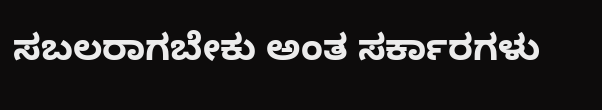ಸಬಲರಾಗಬೇಕು ಅಂತ ಸರ್ಕಾರಗಳು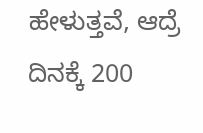ಹೇಳುತ್ತವೆ, ಆದ್ರೆ ದಿನಕ್ಕೆ 200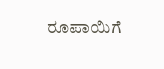ರೂಪಾಯಿಗೆ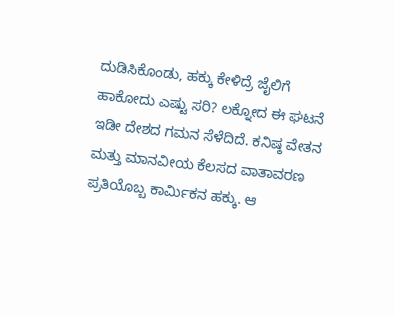ದುಡಿಸಿಕೊಂಡು, ಹಕ್ಕು ಕೇಳಿದ್ರೆ ಜೈಲಿಗೆ ಹಾಕೋದು ಎಷ್ಟು ಸರಿ? ಲಕ್ನೋದ ಈ ಘಟನೆ ಇಡೀ ದೇಶದ ಗಮನ ಸೆಳೆದಿದೆ. ಕನಿಷ್ಠ ವೇತನ ಮತ್ತು ಮಾನವೀಯ ಕೆಲಸದ ವಾತಾವರಣ ಪ್ರತಿಯೊಬ್ಬ ಕಾರ್ಮಿಕನ ಹಕ್ಕು. ಆ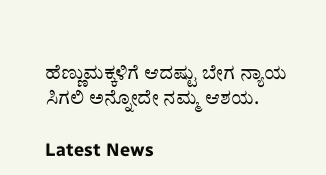ಹೆಣ್ಣುಮಕ್ಕಳಿಗೆ ಆದಷ್ಟು ಬೇಗ ನ್ಯಾಯ ಸಿಗಲಿ ಅನ್ನೋದೇ ನಮ್ಮ ಆಶಯ.

Latest News